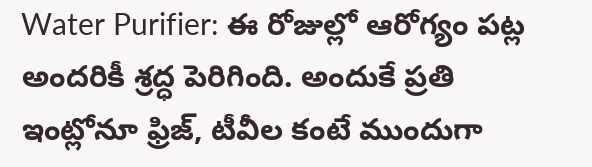Water Purifier: ఈ రోజుల్లో ఆరోగ్యం పట్ల అందరికీ శ్రద్ధ పెరిగింది. అందుకే ప్రతి ఇంట్లోనూ ఫ్రిజ్, టీవీల కంటే ముందుగా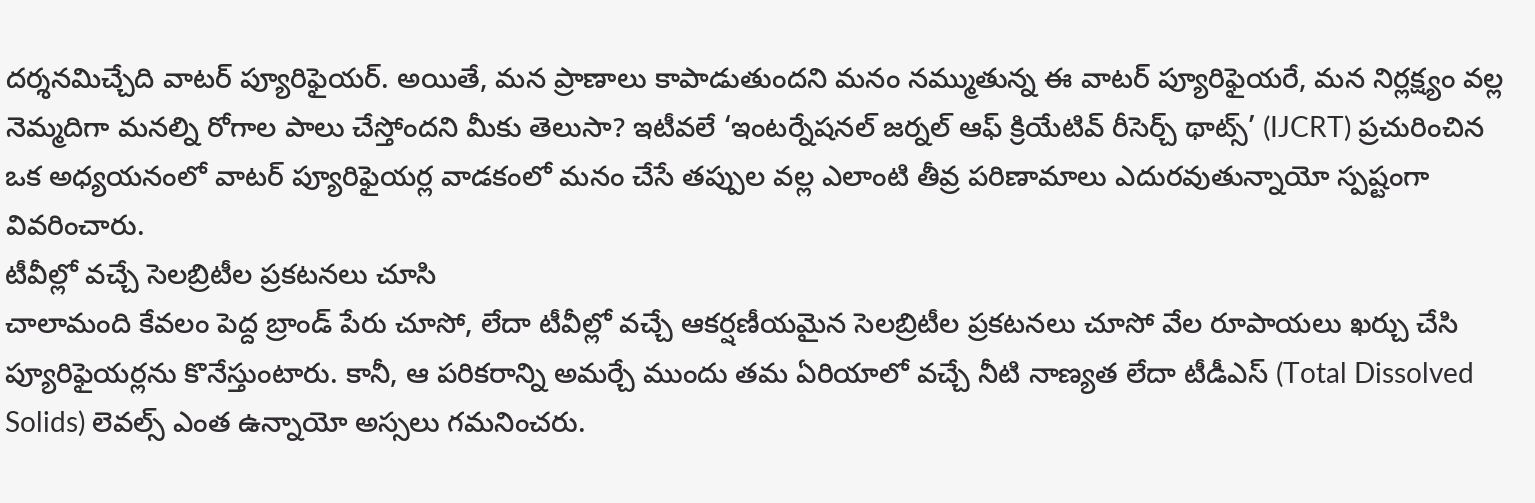దర్శనమిచ్చేది వాటర్ ప్యూరిఫైయర్. అయితే, మన ప్రాణాలు కాపాడుతుందని మనం నమ్ముతున్న ఈ వాటర్ ప్యూరిఫైయరే, మన నిర్లక్ష్యం వల్ల నెమ్మదిగా మనల్ని రోగాల పాలు చేస్తోందని మీకు తెలుసా? ఇటీవలే ‘ఇంటర్నేషనల్ జర్నల్ ఆఫ్ క్రియేటివ్ రీసెర్చ్ థాట్స్’ (IJCRT) ప్రచురించిన ఒక అధ్యయనంలో వాటర్ ప్యూరిఫైయర్ల వాడకంలో మనం చేసే తప్పుల వల్ల ఎలాంటి తీవ్ర పరిణామాలు ఎదురవుతున్నాయో స్పష్టంగా వివరించారు.
టీవీల్లో వచ్చే సెలబ్రిటీల ప్రకటనలు చూసి
చాలామంది కేవలం పెద్ద బ్రాండ్ పేరు చూసో, లేదా టీవీల్లో వచ్చే ఆకర్షణీయమైన సెలబ్రిటీల ప్రకటనలు చూసో వేల రూపాయలు ఖర్చు చేసి ప్యూరిఫైయర్లను కొనేస్తుంటారు. కానీ, ఆ పరికరాన్ని అమర్చే ముందు తమ ఏరియాలో వచ్చే నీటి నాణ్యత లేదా టీడీఎస్ (Total Dissolved Solids) లెవల్స్ ఎంత ఉన్నాయో అస్సలు గమనించరు.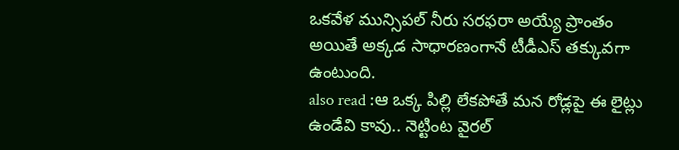ఒకవేళ మున్సిపల్ నీరు సరఫరా అయ్యే ప్రాంతం అయితే అక్కడ సాధారణంగానే టీడీఎస్ తక్కువగా ఉంటుంది.
also read :ఆ ఒక్క పిల్లి లేకపోతే మన రోడ్లపై ఈ లైట్లు ఉండేవి కావు.. నెట్టింట వైరల్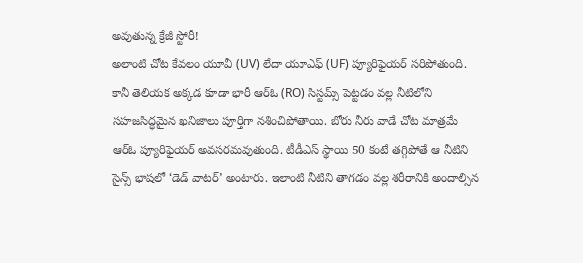అవుతున్న క్రేజీ స్టోరీ!
అలాంటి చోట కేవలం యూవీ (UV) లేదా యూఎఫ్ (UF) ప్యూరిఫైయర్ సరిపోతుంది. కానీ తెలియక అక్కడ కూడా భారీ ఆర్ఓ (RO) సిస్టమ్స్ పెట్టడం వల్ల నీటిలోని సహజసిద్ధమైన ఖనిజాలు పూర్తిగా నశించిపోతాయి. బోరు నీరు వాడే చోట మాత్రమే ఆర్ఓ ప్యూరిఫైయర్ అవసరమవుతుంది. టీడీఎస్ స్థాయి 50 కంటే తగ్గిపోతే ఆ నీటిని సైన్స్ భాషలో ‘డెడ్ వాటర్’ అంటారు. ఇలాంటి నీటిని తాగడం వల్ల శరీరానికి అందాల్సిన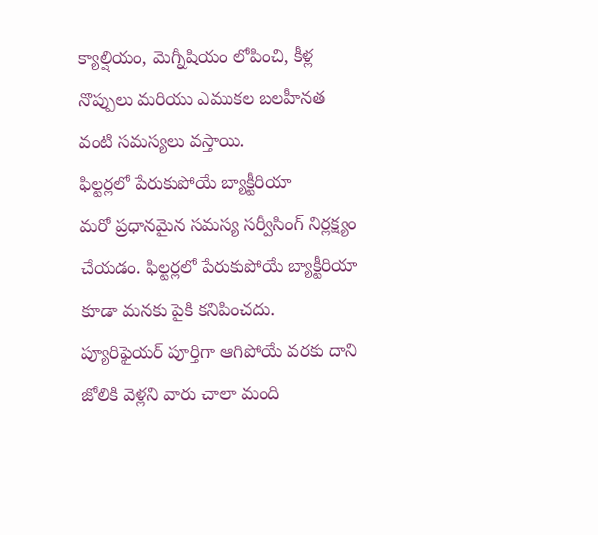క్యాల్షియం, మెగ్నీషియం లోపించి, కీళ్ల నొప్పులు మరియు ఎముకల బలహీనత వంటి సమస్యలు వస్తాయి.
ఫిల్టర్లలో పేరుకుపోయే బ్యాక్టీరియా
మరో ప్రధానమైన సమస్య సర్వీసింగ్ నిర్లక్ష్యం చేయడం. ఫిల్టర్లలో పేరుకుపోయే బ్యాక్టీరియా కూడా మనకు పైకి కనిపించదు. ప్యూరిఫైయర్ పూర్తిగా ఆగిపోయే వరకు దాని జోలికి వెళ్లని వారు చాలా మంది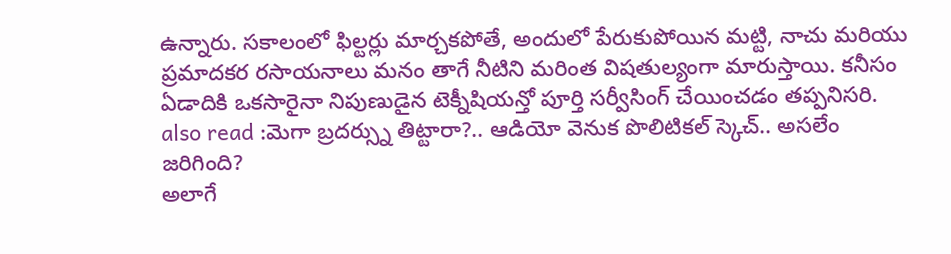ఉన్నారు. సకాలంలో ఫిల్టర్లు మార్చకపోతే, అందులో పేరుకుపోయిన మట్టి, నాచు మరియు ప్రమాదకర రసాయనాలు మనం తాగే నీటిని మరింత విషతుల్యంగా మారుస్తాయి. కనీసం ఏడాదికి ఒకసారైనా నిపుణుడైన టెక్నీషియన్తో పూర్తి సర్వీసింగ్ చేయించడం తప్పనిసరి.
also read :మెగా బ్రదర్స్ను తిట్టారా?.. ఆడియో వెనుక పొలిటికల్ స్కెచ్.. అసలేం జరిగింది?
అలాగే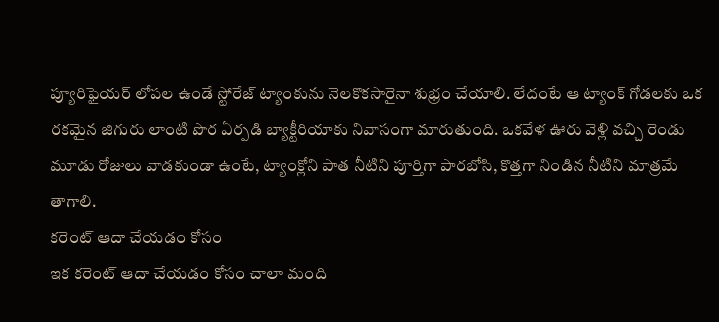ప్యూరిఫైయర్ లోపల ఉండే స్టోరేజ్ ట్యాంకును నెలకొకసారైనా శుభ్రం చేయాలి. లేదంటే ఆ ట్యాంక్ గోడలకు ఒక రకమైన జిగురు లాంటి పొర ఏర్పడి బ్యాక్టీరియాకు నివాసంగా మారుతుంది. ఒకవేళ ఊరు వెళ్లి వచ్చి రెండు మూడు రోజులు వాడకుండా ఉంటే, ట్యాంక్లోని పాత నీటిని పూర్తిగా పారబోసి, కొత్తగా నిండిన నీటిని మాత్రమే తాగాలి.
కరెంట్ ఆదా చేయడం కోసం
ఇక కరెంట్ ఆదా చేయడం కోసం చాలా మంది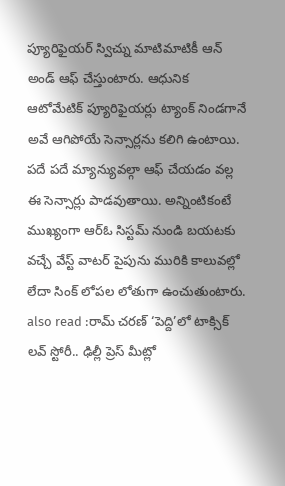ప్యూరిఫైయర్ స్విచ్ను మాటిమాటికీ ఆన్ అండ్ ఆఫ్ చేస్తుంటారు. ఆధునిక ఆటోమేటిక్ ప్యూరిఫైయర్లు ట్యాంక్ నిండగానే అవే ఆగిపోయే సెన్సార్లను కలిగి ఉంటాయి. పదే పదే మ్యాన్యువల్గా ఆఫ్ చేయడం వల్ల ఈ సెన్సార్లు పాడవుతాయి. అన్నింటికంటే ముఖ్యంగా ఆర్ఓ సిస్టమ్ నుండి బయటకు వచ్చే వేస్ట్ వాటర్ పైపును మురికి కాలువల్లో లేదా సింక్ లోపల లోతుగా ఉంచుతుంటారు.
also read :రామ్ చరణ్ ‘పెద్ది’లో టాక్సిక్ లవ్ స్టోరీ.. ఢిల్లీ ప్రెస్ మీట్లో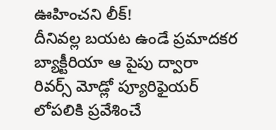ఊహించని లీక్!
దీనివల్ల బయట ఉండే ప్రమాదకర బ్యాక్టీరియా ఆ పైపు ద్వారా రివర్స్ మోడ్లో ప్యూరిఫైయర్ లోపలికి ప్రవేశించే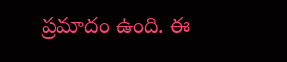ప్రమాదం ఉంది. ఈ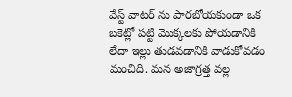వేస్ట్ వాటర్ ను పారబోయకుండా ఒక బకెట్లో పట్టి మొక్కలకు పోయడానికి లేదా ఇల్లు తుడవడానికి వాడుకోవడం మంచిది. మన అజాగ్రత్త వల్ల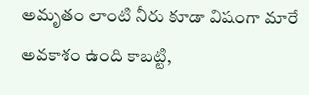అమృతం లాంటి నీరు కూడా విషంగా మారే అవకాశం ఉంది కాబట్టి,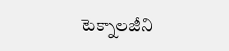టెక్నాలజీని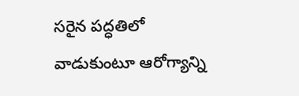సరైన పద్ధతిలో వాడుకుంటూ ఆరోగ్యాన్ని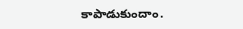కాపాడుకుందాం.